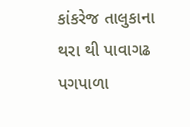કાંકરેજ તાલુકાના થરા થી પાવાગઢ પગપાળા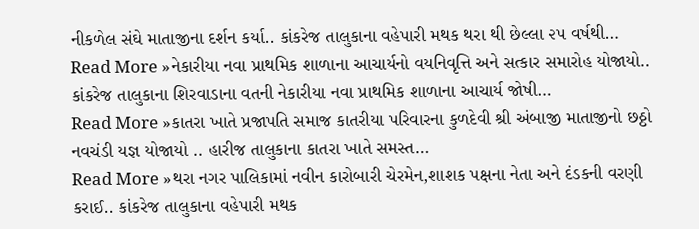નીકળેલ સંઘે માતાજીના દર્શન કર્યા.. કાંકરેજ તાલુકાના વહેપારી મથક થરા થી છેલ્લા ૨૫ વર્ષથી…
Read More »નેકારીયા નવા પ્રાથમિક શાળાના આચાર્યનો વયનિવૃત્તિ અને સત્કાર સમારોહ યોજાયો.. કાંકરેજ તાલુકાના શિરવાડાના વતની નેકારીયા નવા પ્રાથમિક શાળાના આચાર્ય જોષી…
Read More »કાતરા ખાતે પ્રજાપતિ સમાજ કાતરીયા પરિવારના કુળદેવી શ્રી અંબાજી માતાજીનો છઠ્ઠો નવચંડી યજ્ઞ યોજાયો .. હારીજ તાલુકાના કાતરા ખાતે સમસ્ત…
Read More »થરા નગર પાલિકામાં નવીન કારોબારી ચેરમેન,શાશક પક્ષના નેતા અને દંડકની વરણી કરાઈ.. કાંકરેજ તાલુકાના વહેપારી મથક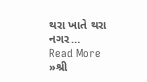થરા ખાતે થરા નગર…
Read More »શ્રી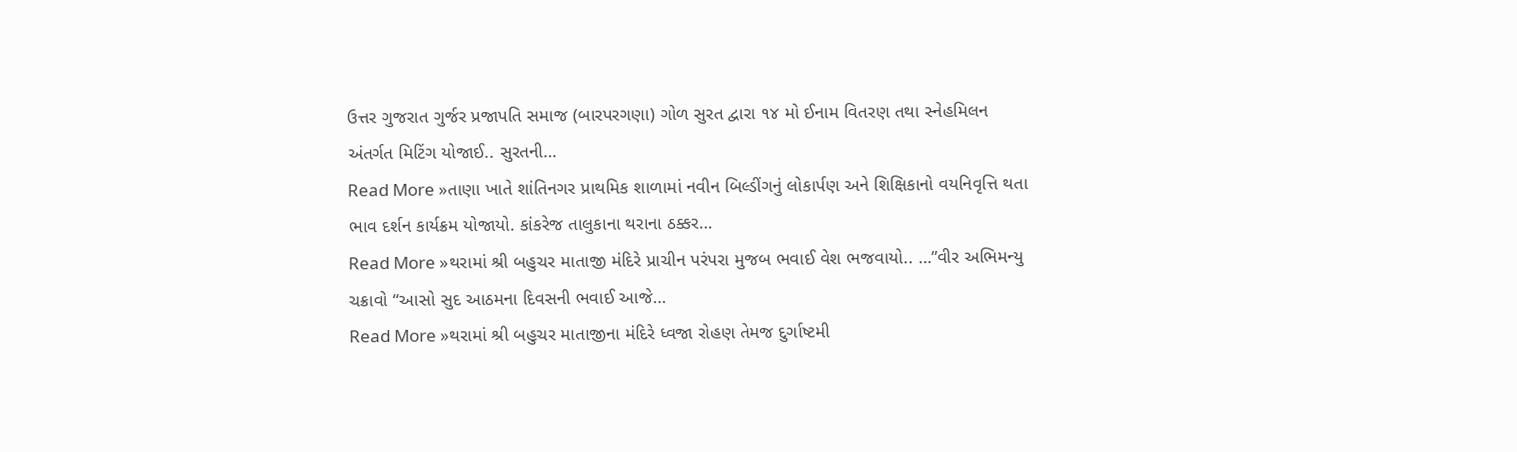ઉત્તર ગુજરાત ગુર્જર પ્રજાપતિ સમાજ (બારપરગણા) ગોળ સુરત દ્વારા ૧૪ મો ઈનામ વિતરણ તથા સ્નેહમિલન અંતર્ગત મિટિંગ યોજાઈ.. સુરતની…
Read More »તાણા ખાતે શાંતિનગર પ્રાથમિક શાળામાં નવીન બિલ્ડીંગનું લોકાર્પણ અને શિક્ષિકાનો વયનિવૃત્તિ થતા ભાવ દર્શન કાર્યક્રમ યોજાયો. કાંકરેજ તાલુકાના થરાના ઠક્કર…
Read More »થરામાં શ્રી બહુચર માતાજી મંદિરે પ્રાચીન પરંપરા મુજબ ભવાઈ વેશ ભજવાયો.. …”વીર અભિમન્યુ ચક્રાવો “આસો સુદ આઠમના દિવસની ભવાઈ આજે…
Read More »થરામાં શ્રી બહુચર માતાજીના મંદિરે ધ્વજા રોહણ તેમજ દુર્ગાષ્ટમી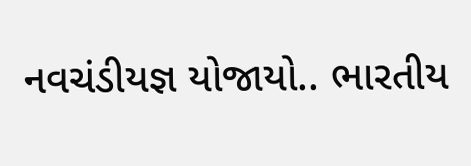નવચંડીયજ્ઞ યોજાયો.. ભારતીય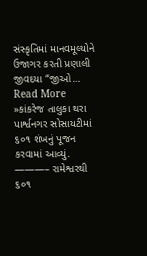સંસ્કૃતિમાં માનવમૂલ્યોને ઉજાગર કરતી પ્રણાલી જીવદયા “જીઓ…
Read More »કાંકરેજ તાલુકા થરા પાર્શ્વનગર સોસાયટીમાં ૬૦૧ શંખનું પૂજન કરવામાં આવ્યું. ———– રામેશ્વરથી ૬૦૧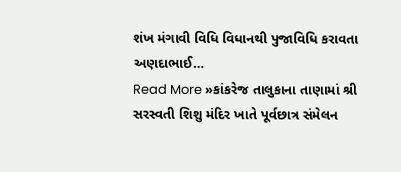શંખ મંગાવી વિધિ વિધાનથી પુજાવિધિ કરાવતા અણદાભાઈ…
Read More »કાંકરેજ તાલુકાના તાણામાં શ્રી સરસ્વતી શિશુ મંદિર ખાતે પૂર્વછાત્ર સંમેલન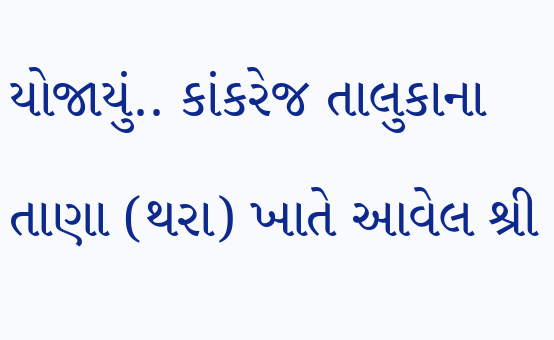યોજાયું.. કાંકરેજ તાલુકાના તાણા (થરા) ખાતે આવેલ શ્રી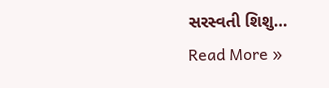સરસ્વતી શિશુ…
Read More »